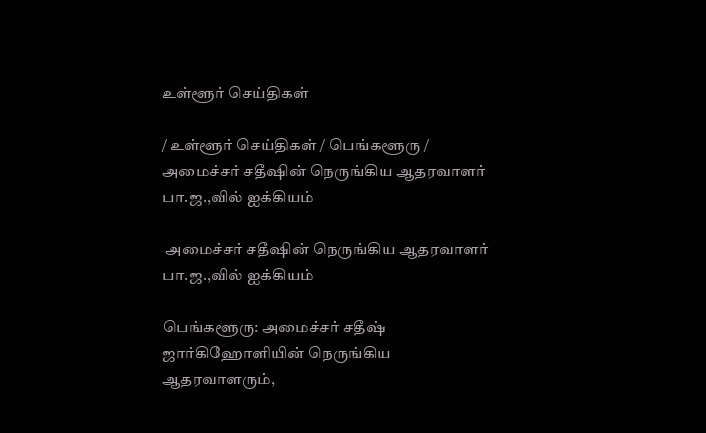உள்ளூர் செய்திகள்

/ உள்ளூர் செய்திகள் / பெங்களூரு /  அமைச்சர் சதீஷின் நெருங்கிய ஆதரவாளர் பா.ஜ.,வில் ஐக்கியம்

 அமைச்சர் சதீஷின் நெருங்கிய ஆதரவாளர் பா.ஜ.,வில் ஐக்கியம்

பெங்களூரு: அமைச்சர் சதீஷ் ஜார்கிஹோளியின் நெருங்கிய ஆதரவாளரும்,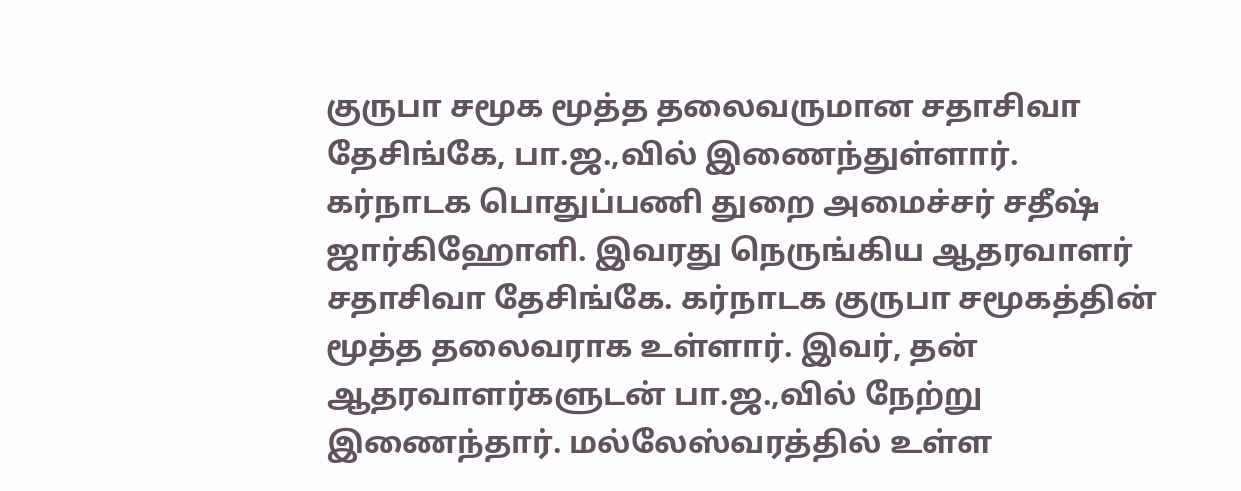குருபா சமூக மூத்த தலைவருமான சதாசிவா தேசிங்கே, பா.ஜ.,வில் இணைந்துள்ளார். கர்நாடக பொதுப்பணி துறை அமைச்சர் சதீஷ் ஜார்கிஹோளி. இவரது நெருங்கிய ஆதரவாளர் சதாசிவா தேசிங்கே. கர்நாடக குருபா சமூகத்தின் மூத்த தலைவராக உள்ளார். இவர், தன் ஆதரவாளர்களுடன் பா.ஜ.,வில் நேற்று இணைந்தார். மல்லேஸ்வரத்தில் உள்ள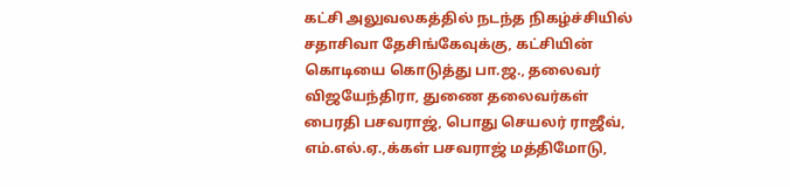கட்சி அலுவலகத்தில் நடந்த நிகழ்ச்சியில் சதாசிவா தேசிங்கேவுக்கு, கட்சியின் கொடியை கொடுத்து பா.ஜ., தலைவர் விஜயேந்திரா, துணை தலைவர்கள் பைரதி பசவராஜ், பொது செயலர் ராஜீவ், எம்.எல்.ஏ.,க்கள் பசவராஜ் மத்திமோடு,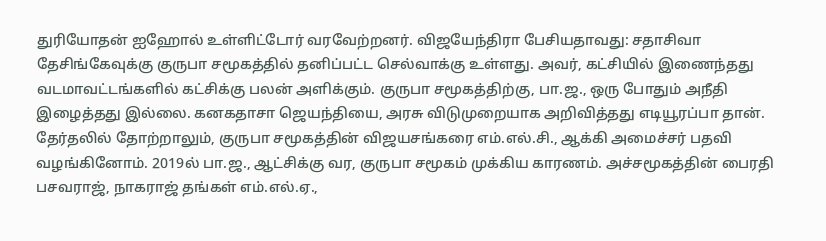துரியோதன் ஐஹோல் உள்ளிட்டோர் வரவேற்றனர். விஜயேந்திரா பேசியதாவது: சதாசிவா தேசிங்கேவுக்கு குருபா சமூகத்தில் தனிப்பட்ட செல்வாக்கு உள்ளது. அவர், கட்சியில் இணைந்தது வடமாவட்டங்களில் கட்சிக்கு பலன் அளிக்கும். குருபா சமூகத்திற்கு, பா.ஜ., ஒரு போதும் அநீதி இழைத்தது இல்லை. கனகதாசா ஜெயந்தியை, அரசு விடுமுறையாக அறிவித்தது எடியூரப்பா தான். தேர்தலில் தோற்றாலும், குருபா சமூகத்தின் விஜயசங்கரை எம்.எல்.சி., ஆக்கி அமைச்சர் பதவி வழங்கினோம். 2019ல் பா.ஜ., ஆட்சிக்கு வர, குருபா சமூகம் முக்கிய காரணம். அச்சமூகத்தின் பைரதி பசவராஜ், நாகராஜ் தங்கள் எம்.எல்.ஏ.,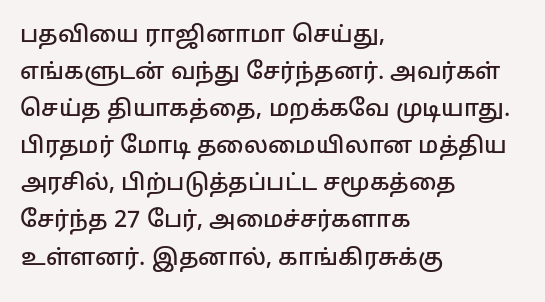பதவியை ராஜினாமா செய்து, எங்களுடன் வந்து சேர்ந்தனர். அவர்கள் செய்த தியாகத்தை, மறக்கவே முடியாது. பிரதமர் மோடி தலைமையிலான மத்திய அரசில், பிற்படுத்தப்பட்ட சமூகத்தை சேர்ந்த 27 பேர், அமைச்சர்களாக உள்ளனர். இதனால், காங்கிரசுக்கு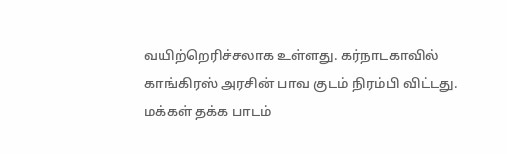வயிற்றெரிச்சலாக உள்ளது. கர்நாடகாவில் காங்கிரஸ் அரசின் பாவ குடம் நிரம்பி விட்டது. மக்கள் தக்க பாடம்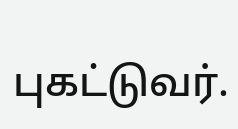புகட்டுவர்.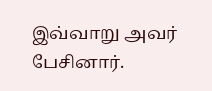இவ்வாறு அவர் பேசினார்.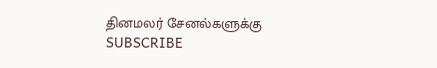தினமலர் சேனல்களுக்கு SUBSCRIBE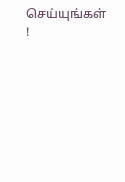செய்யுங்கள் !